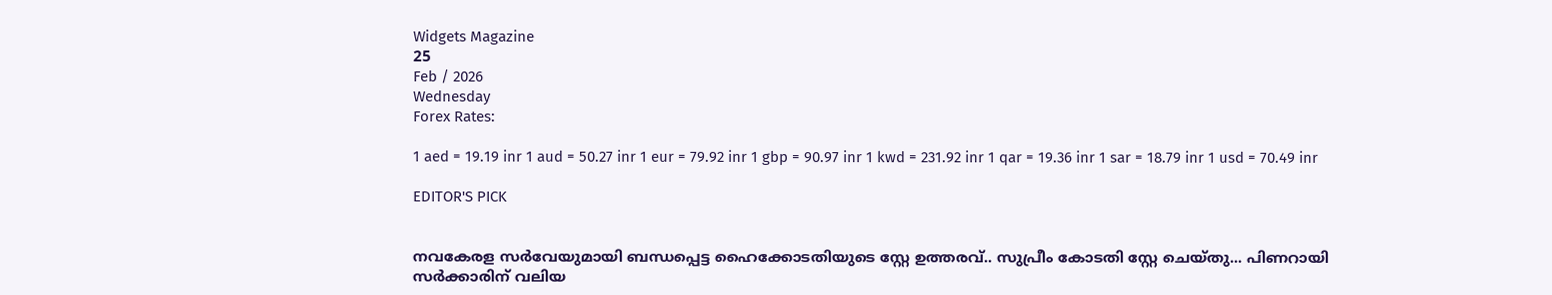Widgets Magazine
25
Feb / 2026
Wednesday
Forex Rates:

1 aed = 19.19 inr 1 aud = 50.27 inr 1 eur = 79.92 inr 1 gbp = 90.97 inr 1 kwd = 231.92 inr 1 qar = 19.36 inr 1 sar = 18.79 inr 1 usd = 70.49 inr

EDITOR'S PICK


നവകേരള സർവേയുമായി ബന്ധപ്പെട്ട ഹൈക്കോടതിയുടെ സ്റ്റേ ഉത്തരവ്.. സുപ്രീം കോടതി സ്റ്റേ ചെയ്തു... പിണറായി സർക്കാരിന് വലിയ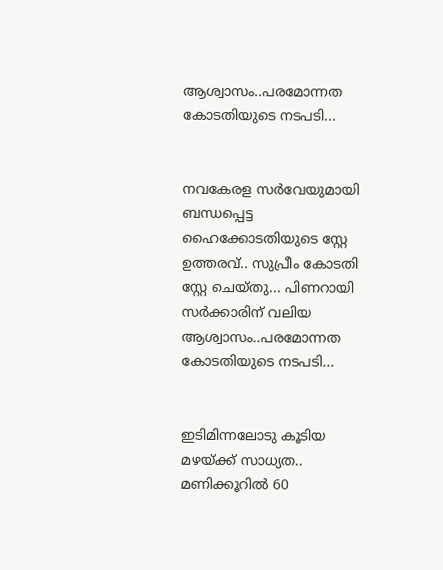ആശ്വാസം..പരമോന്നത കോടതിയുടെ നടപടി...


നവകേരള സർവേയുമായി ബന്ധപ്പെട്ട ഹൈക്കോടതിയുടെ സ്റ്റേ ഉത്തരവ്.. സുപ്രീം കോടതി സ്റ്റേ ചെയ്തു... പിണറായി സർക്കാരിന് വലിയ ആശ്വാസം..പരമോന്നത കോടതിയുടെ നടപടി...


ഇടിമിന്നലോടു കൂടിയ മഴയ്ക്ക് സാധ്യത.. മണിക്കൂറിൽ 60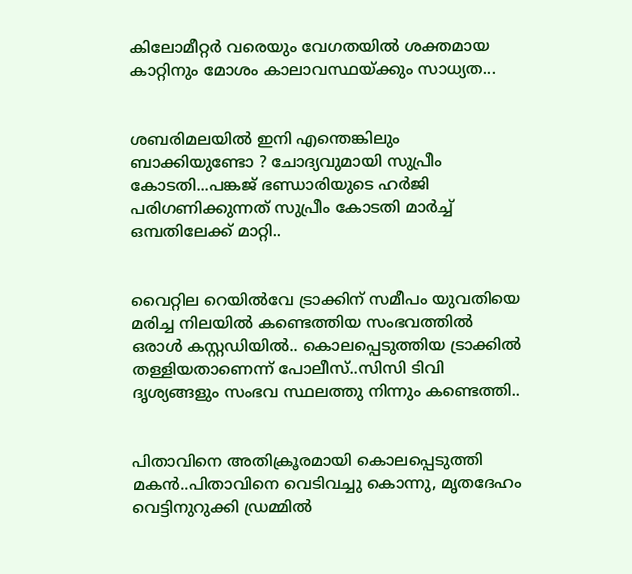കിലോമീറ്റർ വരെയും വേഗതയിൽ ശക്തമായ കാറ്റിനും മോശം കാലാവസ്ഥയ്ക്കും സാധ്യത...


ശബരിമലയിൽ ഇനി എന്തെങ്കിലും ബാക്കിയുണ്ടോ ? ചോദ്യവുമായി സുപ്രീം കോടതി...പങ്കജ് ഭണ്ഡാരിയുടെ ഹർജി പരിഗണിക്കുന്നത് സുപ്രീം കോടതി മാർച്ച് ഒമ്പതിലേക്ക് മാറ്റി..


വൈറ്റില റെയില്‍വേ ട്രാക്കിന് സമീപം യുവതിയെ മരിച്ച നിലയില്‍ കണ്ടെത്തിയ സംഭവത്തില്‍ ഒരാള്‍ കസ്റ്റഡിയില്‍.. കൊലപ്പെടുത്തിയ ട്രാക്കില്‍ തള്ളിയതാണെന്ന് പോലീസ്..സിസി ടിവി ദൃശ്യങ്ങളും സംഭവ സ്ഥലത്തു നിന്നും കണ്ടെത്തി..


പിതാവിനെ അതിക്രൂരമായി കൊലപ്പെടുത്തി മകൻ..പിതാവിനെ വെടിവച്ചു കൊന്നു, മൃതദേഹം വെട്ടിനുറുക്കി ഡ്രമ്മിൽ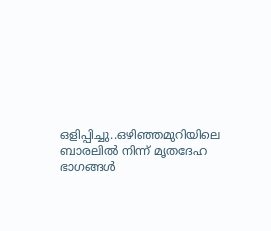ഒളിപ്പിച്ചു..ഒഴിഞ്ഞമുറിയിലെ ബാരലിൽ നിന്ന് മൃതദേഹ ഭാഗങ്ങൾ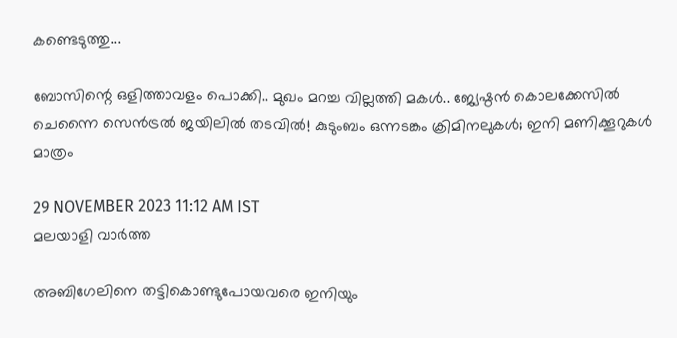കണ്ടെടുത്തു...

ബോസിന്റെ ഒളിത്താവളം പൊക്കി.. മുഖം മറച്ച വില്ലത്തി മകൾ.. ജ്യേഷ്ഠൻ കൊലക്കേസിൽ ചെന്നൈ സെൻട്രൽ ജയിലിൽ തടവിൽ! കുടുംബം ഒന്നടങ്കം ക്രിമിനലുകൾ; ഇനി മണിക്കൂറുകൾ മാത്രം

29 NOVEMBER 2023 11:12 AM IST
മലയാളി വാര്‍ത്ത

അബിഗേലിനെ തട്ടികൊണ്ടുപോയവരെ ഇനിയും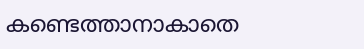കണ്ടെത്താനാകാതെ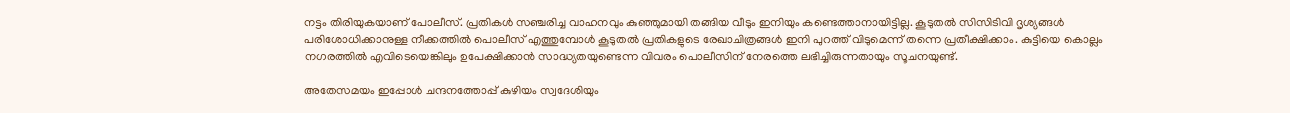നട്ടം തിരിയുകയാണ് പോലീസ്. പ്രതികൾ സഞ്ചരിച്ച വാഹനവും കുഞ്ഞുമായി തങ്ങിയ വീടും ഇനിയും കണ്ടെത്താനായിട്ടില്ല. കൂടുതൽ സിസിടിവി ദൃശ്യങ്ങൾ പരിശോധിക്കാനുള്ള നീക്കത്തിൽ പൊലീസ് എത്തുമ്പോൾ കൂടുതൽ പ്രതികളുടെ രേഖാചിത്രങ്ങൾ ഇനി പുറത്ത് വിടുമെന്ന് തന്നെ പ്രതീക്ഷിക്കാം. കുട്ടിയെ കൊല്ലം നഗരത്തിൽ എവിടെയെങ്കിലും ഉപേക്ഷിക്കാൻ സാദ്ധ്യതയുണ്ടെന്ന വിവരം പൊലീസിന് നേരത്തെ ലഭിച്ചിരുന്നതായും സൂചനയുണ്ട്.

അതേസമയം ഇപ്പോൾ ചന്ദനത്തോപ്പ് കുഴിയം സ്വദേശിയും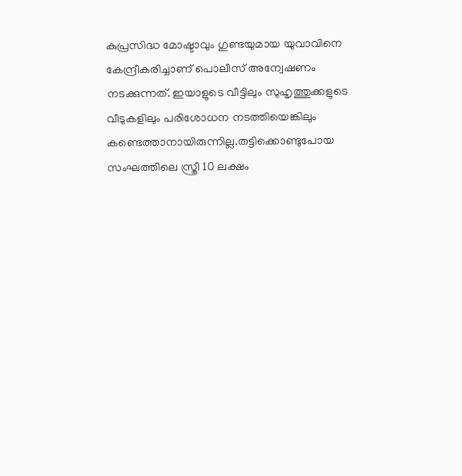കുപ്രസിദ്ധ മോഷ്ടാവും ഗുണ്ടയുമായ യുവാവിനെ കേന്ദ്രീകരിച്ചാണ് പൊലീസ് അന്വേഷണം നടക്കുന്നത്. ഇയാളുടെ വീട്ടിലും സുഹൃത്തുക്കളുടെ വീടുകളിലും പരിശോധന നടത്തിയെങ്കിലും കണ്ടെത്താനായിരുന്നില്ല.തട്ടിക്കൊണ്ടുപോയ സംഘത്തിലെ സ്ത്രീ 10 ലക്ഷം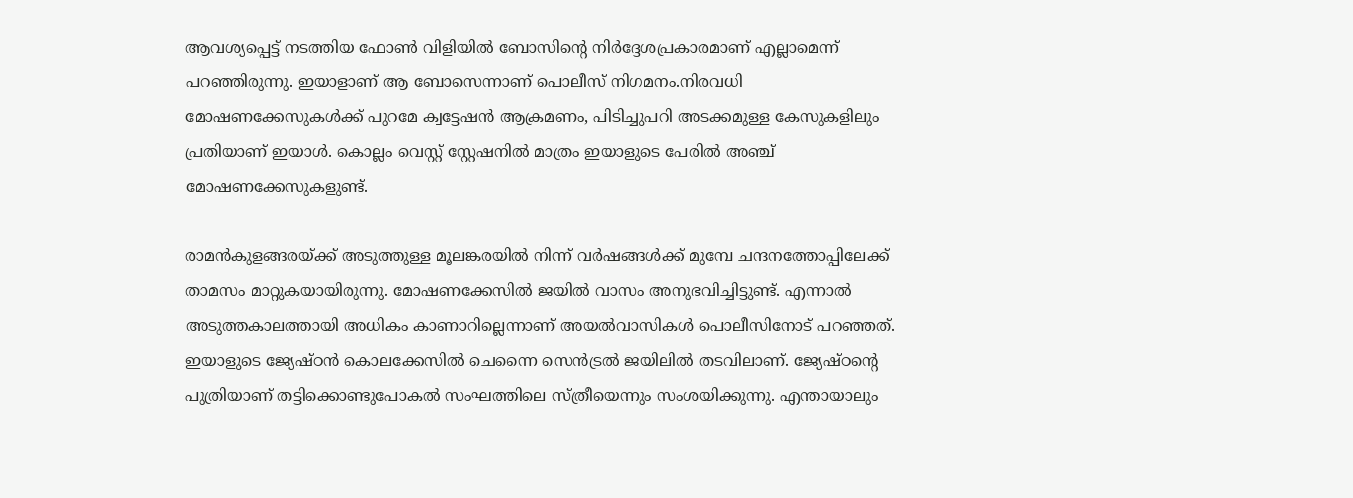ആവശ്യപ്പെട്ട് നടത്തിയ ഫോൺ വിളിയിൽ ബോസിന്റെ നിർദ്ദേശപ്രകാരമാണ് എല്ലാമെന്ന് പറഞ്ഞിരുന്നു. ഇയാളാണ് ആ ബോസെന്നാണ് പൊലീസ് നിഗമനം.നിരവധി മോഷണക്കേസുകൾക്ക് പുറമേ ക്വട്ടേഷൻ ആക്രമണം, പിടിച്ചുപറി അടക്കമുള്ള കേസുകളിലും പ്രതിയാണ് ഇയാൾ. കൊല്ലം വെസ്റ്റ് സ്റ്റേഷനിൽ മാത്രം ഇയാളുടെ പേരിൽ അഞ്ച് മോഷണക്കേസുകളുണ്ട്.

രാമൻകുളങ്ങരയ്ക്ക് അടുത്തുള്ള മൂലങ്കരയിൽ നിന്ന് വർഷങ്ങൾക്ക് മുമ്പേ ചന്ദനത്തോപ്പിലേക്ക് താമസം മാറ്റുകയായിരുന്നു. മോഷണക്കേസിൽ ജയിൽ വാസം അനുഭവിച്ചിട്ടുണ്ട്. എന്നാൽ അടുത്തകാലത്തായി അധികം കാണാറില്ലെന്നാണ് അയൽവാസികൾ പൊലീസിനോട് പറഞ്ഞത്. ഇയാളുടെ ജ്യേഷ്ഠൻ കൊലക്കേസിൽ ചെന്നൈ സെൻട്രൽ ജയിലിൽ തടവിലാണ്. ജ്യേഷ്ഠന്റെ പുത്രിയാണ് തട്ടിക്കൊണ്ടുപോകൽ സംഘത്തിലെ സ്ത്രീയെന്നും സംശയിക്കുന്നു. എന്തായാലും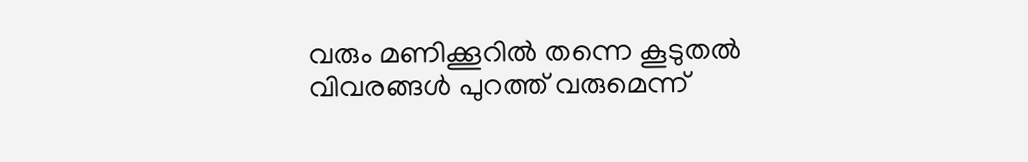വരും മണിക്കൂറിൽ തന്നെ കൂടുതൽ വിവരങ്ങൾ പുറത്ത് വരുമെന്ന്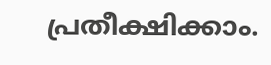പ്രതീക്ഷിക്കാം.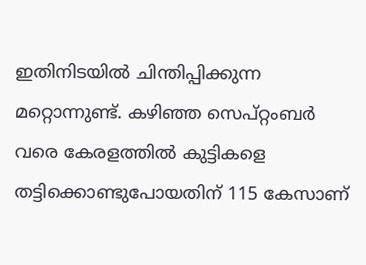ഇതിനിടയിൽ ചിന്തിപ്പിക്കുന്ന മറ്റൊന്നുണ്ട്. കഴിഞ്ഞ സെപ്റ്റംബർ വരെ കേരളത്തിൽ കുട്ടികളെ തട്ടിക്കൊണ്ടുപോയതിന് 115 കേസാണ്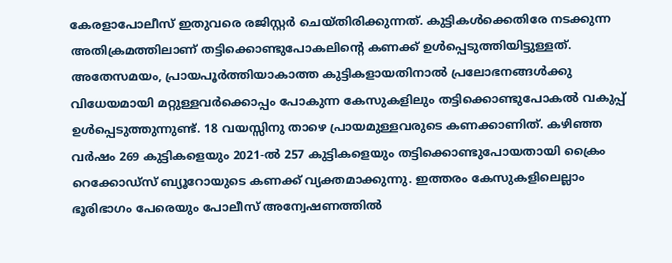കേരളാപോലീസ് ഇതുവരെ രജിസ്റ്റർ ചെയ്തിരിക്കുന്നത്. കുട്ടികൾക്കെതിരേ നടക്കുന്ന അതിക്രമത്തിലാണ് തട്ടിക്കൊണ്ടുപോകലിന്റെ കണക്ക് ഉൾപ്പെടുത്തിയിട്ടുള്ളത്. അതേസമയം, പ്രായപൂർത്തിയാകാത്ത കുട്ടികളായതിനാൽ പ്രലോഭനങ്ങൾക്കു വിധേയമായി മറ്റുള്ളവർക്കൊപ്പം പോകുന്ന കേസുകളിലും തട്ടിക്കൊണ്ടുപോകൽ വകുപ്പ് ഉൾപ്പെടുത്തുന്നുണ്ട്. 18 വയസ്സിനു താഴെ പ്രായമുള്ളവരുടെ കണക്കാണിത്. കഴിഞ്ഞ വർഷം 269 കുട്ടികളെയും 2021-ൽ 257 കുട്ടികളെയും തട്ടിക്കൊണ്ടുപോയതായി ക്രൈം റെക്കോഡ്‌സ് ബ്യൂറോയുടെ കണക്ക്‌ വ്യക്തമാക്കുന്നു. ഇത്തരം കേസുകളിലെല്ലാം ഭൂരിഭാഗം പേരെയും പോലീസ് അന്വേഷണത്തിൽ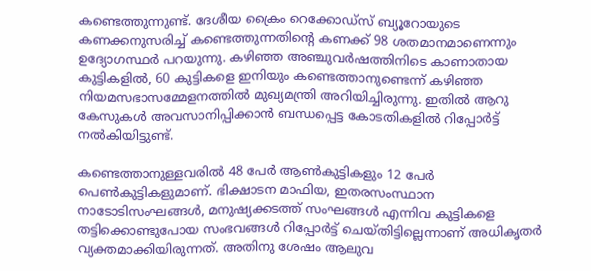കണ്ടെത്തുന്നുണ്ട്. ദേശീയ ക്രൈം റെക്കോഡ്‌സ് ബ്യൂറോയുടെ കണക്കനുസരിച്ച് കണ്ടെത്തുന്നതിന്റെ കണക്ക് 98 ശതമാനമാണെന്നും ഉദ്യോഗസ്ഥർ പറയുന്നു. കഴിഞ്ഞ അഞ്ചുവർഷത്തിനിടെ കാണാതായ കുട്ടികളിൽ, 60 കുട്ടികളെ ഇനിയും കണ്ടെത്താനുണ്ടെന്ന് കഴിഞ്ഞ നിയമസഭാസമ്മേളനത്തിൽ മുഖ്യമന്ത്രി അറിയിച്ചിരുന്നു. ഇതിൽ ആറു കേസുകൾ അവസാനിപ്പിക്കാൻ ബന്ധപ്പെട്ട കോടതികളിൽ റിപ്പോർട്ട് നൽകിയിട്ടുണ്ട്.

കണ്ടെത്താനുള്ളവരിൽ 48 പേർ ആൺകുട്ടികളും 12 പേർ പെൺകുട്ടികളുമാണ്. ഭിക്ഷാടന മാഫിയ, ഇതരസംസ്ഥാന നാടോടിസംഘങ്ങൾ, മനുഷ്യക്കടത്ത് സംഘങ്ങൾ എന്നിവ കുട്ടികളെ തട്ടിക്കൊണ്ടുപോയ സംഭവങ്ങൾ റിപ്പോർട്ട് ചെയ്തിട്ടില്ലെന്നാണ് അധികൃതർ വ്യക്തമാക്കിയിരുന്നത്. അതിനു ശേഷം ആലുവ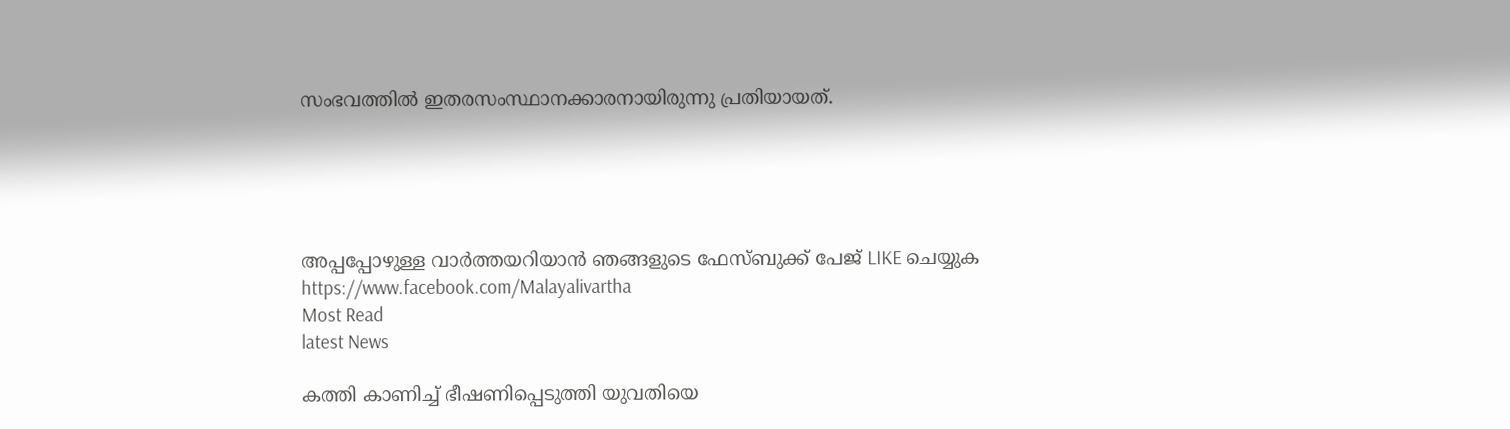സംഭവത്തിൽ ഇതരസംസ്ഥാനക്കാരനായിരുന്നു പ്രതിയായത്.





അപ്പപ്പോഴുള്ള വാര്‍ത്തയറിയാന്‍ ഞങ്ങളുടെ ഫേസ്‌ബുക്ക്‌ പേജ് LIKE ചെയ്യുക
https://www.facebook.com/Malayalivartha
Most Read
latest News

കത്തി കാണിച്ച് ഭീഷണിപ്പെടുത്തി യുവതിയെ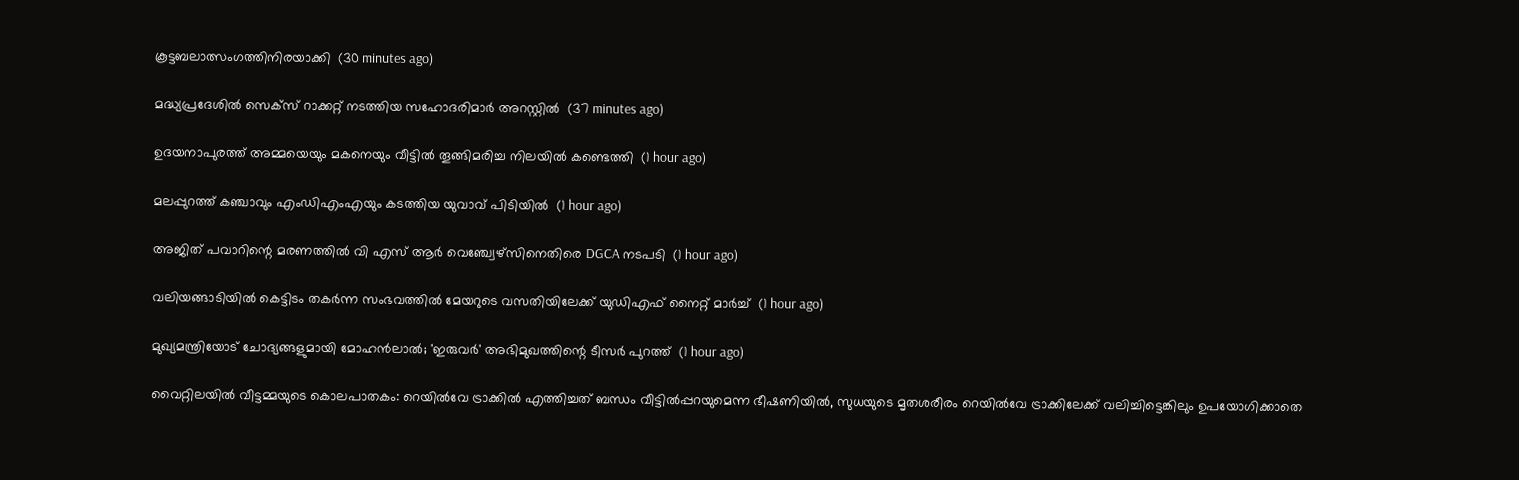കൂട്ടബലാത്സംഗത്തിനിരയാക്കി  (30 minutes ago)

മദ്ധ്യപ്രദേശില്‍ സെക്‌സ് റാക്കറ്റ് നടത്തിയ സഹോദരിമാര്‍ അറസ്റ്റില്‍  (37 minutes ago)

ഉദയനാപുരത്ത് അമ്മയെയും മകനെയും വീട്ടില്‍ തൂങ്ങിമരിച്ച നിലയില്‍ കണ്ടെത്തി  (1 hour ago)

മലപ്പുറത്ത് കഞ്ചാവും എംഡിഎംഎയും കടത്തിയ യുവാവ് പിടിയില്‍  (1 hour ago)

അജിത് പവാറിന്റെ മരണത്തില്‍ വി എസ് ആര്‍ വെഞ്ച്വേഴ്‌സിനെതിരെ DGCA നടപടി  (1 hour ago)

വലിയങ്ങാടിയില്‍ കെട്ടിടം തകര്‍ന്ന സംഭവത്തില്‍ മേയറുടെ വസതിയിലേക്ക് യുഡിഎഫ് നൈറ്റ് മാര്‍ച്ച്  (1 hour ago)

മുഖ്യമന്ത്രിയോട് ചോദ്യങ്ങളുമായി മോഹന്‍ലാല്‍; 'ഇരുവര്‍' അഭിമുഖത്തിന്റെ ടീസര്‍ പുറത്ത്  (1 hour ago)

വൈറ്റിലയില്‍ വീട്ടമ്മയുടെ കൊലപാതകം: റെയില്‍വേ ട്രാക്കില്‍ എത്തിച്ചത് ബന്ധം വീട്ടില്‍പ്പറയുമെന്ന ഭീഷണിയില്‍, സുധയുടെ മൃതശരീരം റെയില്‍വേ ട്രാക്കിലേക്ക് വലിച്ചിട്ടെങ്കിലും ഉപയോഗിക്കാതെ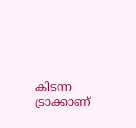കിടന്ന ട്രാക്കാണ്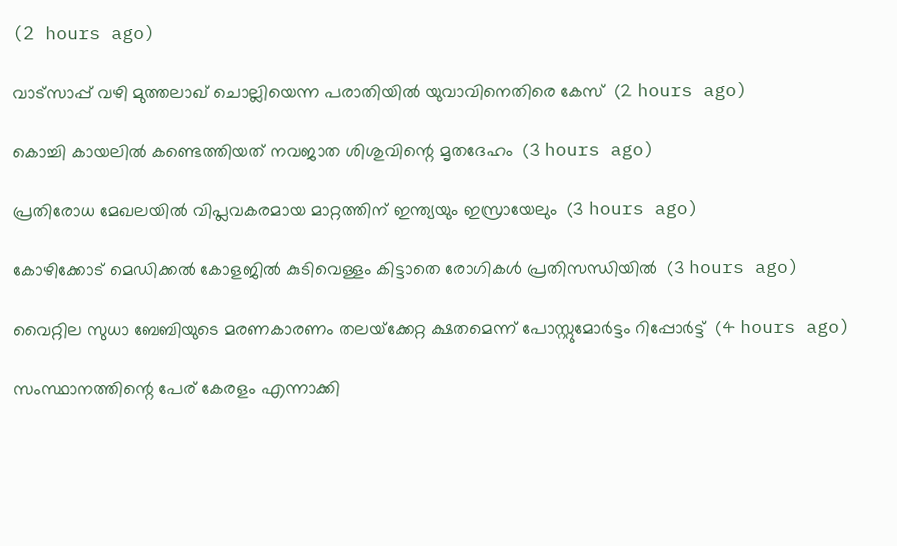(2 hours ago)

വാട്‌സാപ്പ് വഴി മുത്തലാഖ് ചൊല്ലിയെന്ന പരാതിയില്‍ യുവാവിനെതിരെ കേസ്  (2 hours ago)

കൊച്ചി കായലില്‍ കണ്ടെത്തിയത് നവജാത ശിശുവിന്റെ മൃതദേഹം  (3 hours ago)

പ്രതിരോധ മേഖലയില്‍ വിപ്ലവകരമായ മാറ്റത്തിന് ഇന്ത്യയും ഇസ്രായേലും  (3 hours ago)

കോഴിക്കോട് മെഡിക്കല്‍ കോളജില്‍ കുടിവെള്ളം കിട്ടാതെ രോഗികള്‍ പ്രതിസന്ധിയില്‍  (3 hours ago)

വൈറ്റില സുധാ ബേബിയുടെ മരണകാരണം തലയ്‌ക്കേറ്റ ക്ഷതമെന്ന് പോസ്റ്റുമോര്‍ട്ടം റിപ്പോര്‍ട്ട്  (4 hours ago)

സംസ്ഥാനത്തിന്റെ പേര് കേരളം എന്നാക്കി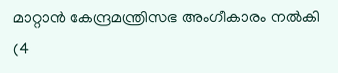മാറ്റാന്‍ കേന്ദ്രമന്ത്രിസഭ അംഗീകാരം നല്‍കി  (4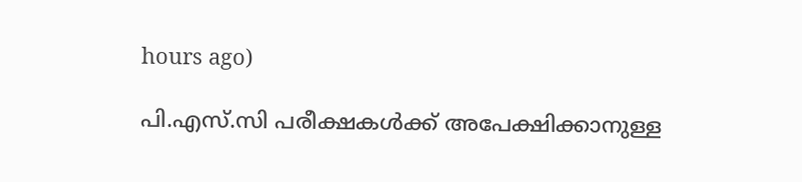hours ago)

പി.എസ്.സി പരീക്ഷകള്‍ക്ക് അപേക്ഷിക്കാനുള്ള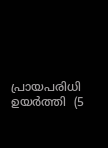പ്രായപരിധി ഉയര്‍ത്തി  (5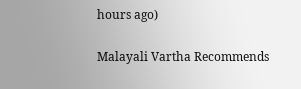hours ago)

Malayali Vartha Recommends